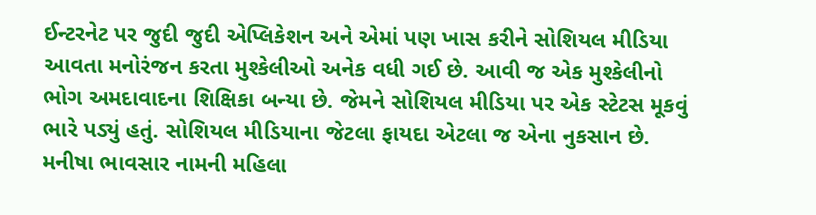ઈન્ટરનેટ પર જુદી જુદી એપ્લિકેશન અને એમાં પણ ખાસ કરીને સોશિયલ મીડિયા આવતા મનોરંજન કરતા મુશ્કેલીઓ અનેક વધી ગઈ છે. આવી જ એક મુશ્કેલીનો ભોગ અમદાવાદના શિક્ષિકા બન્યા છે. જેમને સોશિયલ મીડિયા પર એક સ્ટેટસ મૂકવું ભારે પડ્યું હતું. સોશિયલ મીડિયાના જેટલા ફાયદા એટલા જ એના નુકસાન છે. મનીષા ભાવસાર નામની મહિલા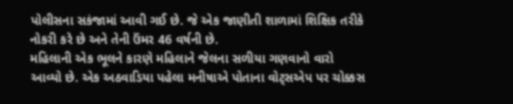પોલીસના સકંજામાં આવી ગઈ છે. જે એક જાણીતી શાળામાં શિક્ષિક તરીકે નોકરી કરે છે અને તેની ઉંમર 46 વર્ષની છે.
મહિલાની એક ભૂલને કારણે મહિલાને જેલના સળીયા ગણવાનો વારો આવ્યો છે. એક અઠવાડિયા પહેલા મનીષાએ પોતાના વોટ્સએપ પર ચોક્કસ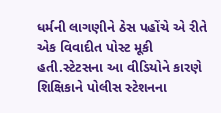ધર્મની લાગણીને ઠેસ પહોંચે એ રીતે એક વિવાદીત પોસ્ટ મૂકી હતી.સ્ટેટસના આ વીડિયોને કારણે શિક્ષિકાને પોલીસ સ્ટેશનના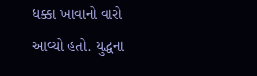ધક્કા ખાવાનો વારો આવ્યો હતો. યુદ્ધના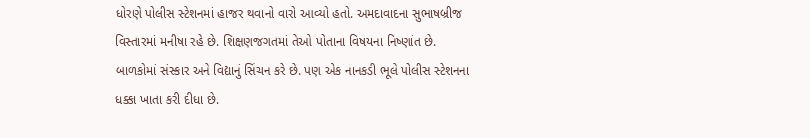ધોરણે પોલીસ સ્ટેશનમાં હાજર થવાનો વારો આવ્યો હતો. અમદાવાદના સુભાષબ્રીજ વિસ્તારમાં મનીષા રહે છે. શિક્ષણજગતમાં તેઓ પોતાના વિષયના નિષ્ણાંત છે. બાળકોમાં સંસ્કાર અને વિદ્યાનું સિંચન કરે છે. પણ એક નાનકડી ભૂલે પોલીસ સ્ટેશનના ધક્કા ખાતા કરી દીધા છે.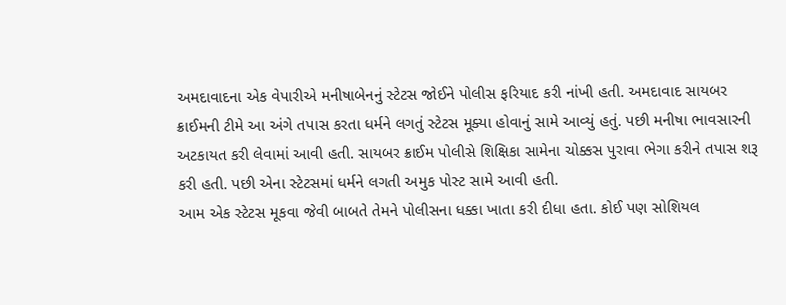અમદાવાદના એક વેપારીએ મનીષાબેનનું સ્ટેટસ જોઈને પોલીસ ફરિયાદ કરી નાંખી હતી. અમદાવાદ સાયબર ક્રાઈમની ટીમે આ અંગે તપાસ કરતા ધર્મને લગતું સ્ટેટસ મૂક્યા હોવાનું સામે આવ્યું હતું. પછી મનીષા ભાવસારની અટકાયત કરી લેવામાં આવી હતી. સાયબર ક્રાઈમ પોલીસે શિક્ષિકા સામેના ચોક્કસ પુરાવા ભેગા કરીને તપાસ શરૂ કરી હતી. પછી એના સ્ટેટસમાં ધર્મને લગતી અમુક પોસ્ટ સામે આવી હતી.
આમ એક સ્ટેટસ મૂકવા જેવી બાબતે તેમને પોલીસના ધક્કા ખાતા કરી દીધા હતા. કોઈ પણ સોશિયલ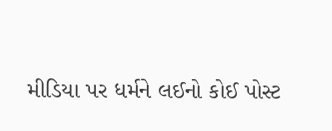મીડિયા પર ધર્મને લઈનો કોઈ પોસ્ટ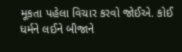મૂકતા પહેલા વિચાર કરવો જોઈએ. કોઈ ધર્મને લઈને બીજાને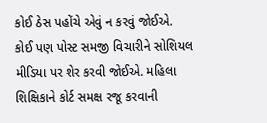કોઈ ઠેસ પહોંચે એવું ન કરવું જોઈએ. કોઈ પણ પોસ્ટ સમજી વિચારીને સોશિયલ મીડિયા પર શેર કરવી જોઈએ. મહિલા શિક્ષિકાને કોર્ટ સમક્ષ રજૂ કરવાની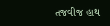તજવીજ હાથ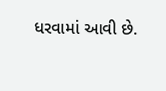ધરવામાં આવી છે.